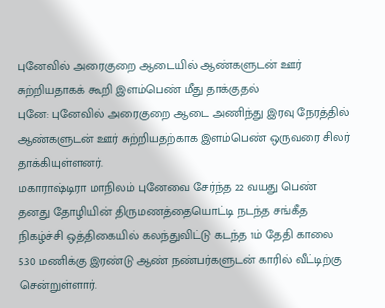புனேவில் அரைகுறை ஆடையில் ஆண்களுடன் ஊர் சுற்றியதாகக் கூறி இளம்பெண் மீது தாக்குதல்
புனே: புனேவில் அரைகுறை ஆடை அணிந்து இரவு நேரத்தில் ஆண்களுடன் ஊர் சுற்றியதற்காக இளம்பெண் ஒருவரை சிலர் தாக்கியுள்ளனர்.
மகாராஷ்டிரா மாநிலம் புனேவை சேர்ந்த 22 வயது பெண் தனது தோழியின் திருமணத்தையொட்டி நடந்த சங்கீத நிகழ்ச்சி ஒத்திகையில் கலந்துவிட்டு கடந்த 1ம் தேதி காலை 5.30 மணிக்கு இரண்டு ஆண் நண்பர்களுடன் காரில் வீட்டிற்கு சென்றுள்ளார்.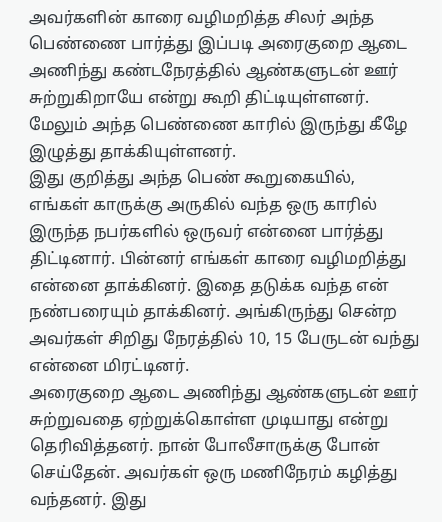அவர்களின் காரை வழிமறித்த சிலர் அந்த பெண்ணை பார்த்து இப்படி அரைகுறை ஆடை அணிந்து கண்டநேரத்தில் ஆண்களுடன் ஊர் சுற்றுகிறாயே என்று கூறி திட்டியுள்ளனர். மேலும் அந்த பெண்ணை காரில் இருந்து கீழே இழுத்து தாக்கியுள்ளனர்.
இது குறித்து அந்த பெண் கூறுகையில்,
எங்கள் காருக்கு அருகில் வந்த ஒரு காரில் இருந்த நபர்களில் ஒருவர் என்னை பார்த்து திட்டினார். பின்னர் எங்கள் காரை வழிமறித்து என்னை தாக்கினர். இதை தடுக்க வந்த என் நண்பரையும் தாக்கினர். அங்கிருந்து சென்ற அவர்கள் சிறிது நேரத்தில் 10, 15 பேருடன் வந்து என்னை மிரட்டினர்.
அரைகுறை ஆடை அணிந்து ஆண்களுடன் ஊர் சுற்றுவதை ஏற்றுக்கொள்ள முடியாது என்று தெரிவித்தனர். நான் போலீசாருக்கு போன் செய்தேன். அவர்கள் ஒரு மணிநேரம் கழித்து வந்தனர். இது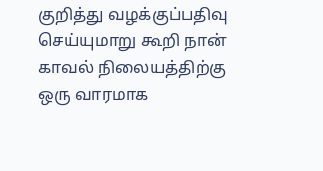குறித்து வழக்குப்பதிவு செய்யுமாறு கூறி நான் காவல் நிலையத்திற்கு ஒரு வாரமாக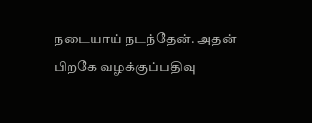நடையாய் நடந்தேன். அதன் பிறகே வழக்குப்பதிவு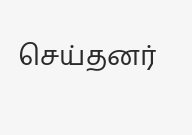செய்தனர்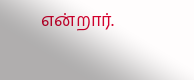என்றார்.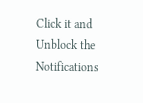Click it and Unblock the Notifications